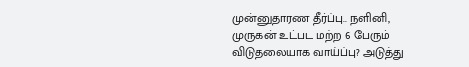முன்னுதாரண தீர்ப்பு.. நளினி, முருகன் உட்பட மற்ற 6 பேரும் விடுதலையாக வாய்ப்பு? அடுத்து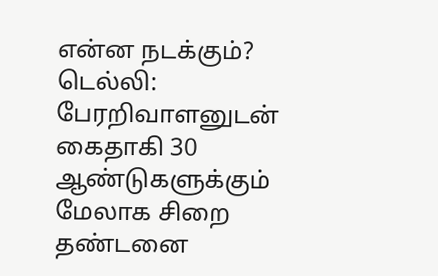என்ன நடக்கும்?
டெல்லி: பேரறிவாளனுடன் கைதாகி 30 ஆண்டுகளுக்கும் மேலாக சிறை தண்டனை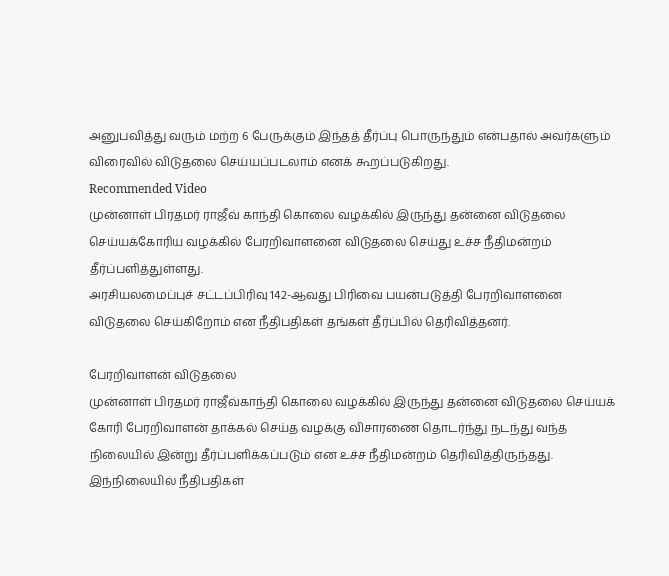அனுபவித்து வரும் மற்ற 6 பேருக்கும் இந்தத் தீர்ப்பு பொருந்தும் என்பதால் அவர்களும் விரைவில் விடுதலை செய்யப்படலாம் எனக் கூறப்படுகிறது.
Recommended Video
முன்னாள் பிரதமர் ராஜீவ் காந்தி கொலை வழக்கில் இருந்து தன்னை விடுதலை செய்யக்கோரிய வழக்கில் பேரறிவாளனை விடுதலை செய்து உச்ச நீதிமன்றம் தீர்ப்பளித்துள்ளது.
அரசியலமைப்புச் சட்டப்பிரிவு 142-ஆவது பிரிவை பயன்படுத்தி பேரறிவாளனை விடுதலை செய்கிறோம் என நீதிபதிகள் தங்கள் தீர்ப்பில் தெரிவித்தனர்.

பேரறிவாளன் விடுதலை
முன்னாள் பிரதமர் ராஜீவ்காந்தி கொலை வழக்கில் இருந்து தன்னை விடுதலை செய்யக் கோரி பேரறிவாளன் தாக்கல் செய்த வழக்கு விசாரணை தொடர்ந்து நடந்து வந்த நிலையில் இன்று தீர்ப்பளிக்கப்படும் என உச்ச நீதிமன்றம் தெரிவித்திருந்தது.
இந்நிலையில் நீதிபதிகள்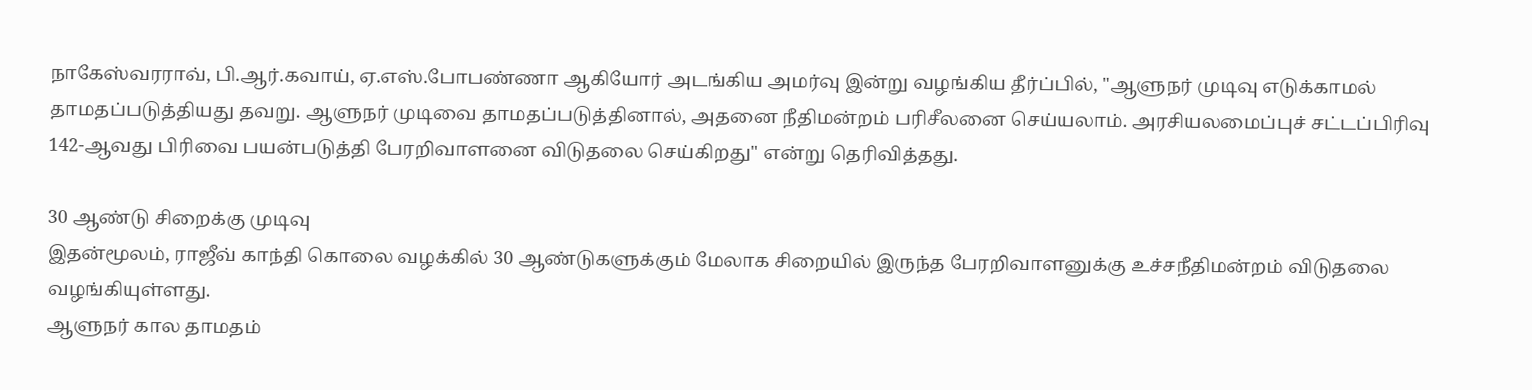நாகேஸ்வரராவ், பி.ஆர்.கவாய், ஏ.எஸ்.போபண்ணா ஆகியோர் அடங்கிய அமர்வு இன்று வழங்கிய தீர்ப்பில், "ஆளுநர் முடிவு எடுக்காமல் தாமதப்படுத்தியது தவறு. ஆளுநர் முடிவை தாமதப்படுத்தினால், அதனை நீதிமன்றம் பரிசீலனை செய்யலாம். அரசியலமைப்புச் சட்டப்பிரிவு 142-ஆவது பிரிவை பயன்படுத்தி பேரறிவாளனை விடுதலை செய்கிறது" என்று தெரிவித்தது.

30 ஆண்டு சிறைக்கு முடிவு
இதன்மூலம், ராஜீவ் காந்தி கொலை வழக்கில் 30 ஆண்டுகளுக்கும் மேலாக சிறையில் இருந்த பேரறிவாளனுக்கு உச்சநீதிமன்றம் விடுதலை வழங்கியுள்ளது.
ஆளுநர் கால தாமதம்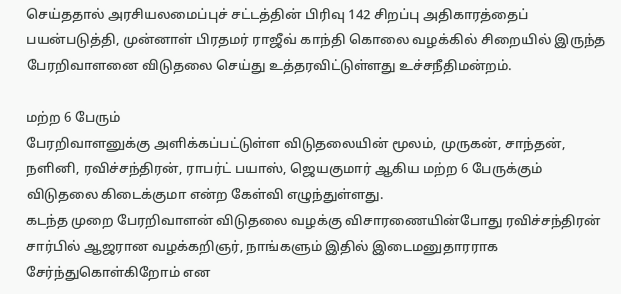செய்ததால் அரசியலமைப்புச் சட்டத்தின் பிரிவு 142 சிறப்பு அதிகாரத்தைப் பயன்படுத்தி, முன்னாள் பிரதமர் ராஜீவ் காந்தி கொலை வழக்கில் சிறையில் இருந்த பேரறிவாளனை விடுதலை செய்து உத்தரவிட்டுள்ளது உச்சநீதிமன்றம்.

மற்ற 6 பேரும்
பேரறிவாளனுக்கு அளிக்கப்பட்டுள்ள விடுதலையின் மூலம், முருகன், சாந்தன், நளினி, ரவிச்சந்திரன், ராபர்ட் பயாஸ், ஜெயகுமார் ஆகிய மற்ற 6 பேருக்கும் விடுதலை கிடைக்குமா என்ற கேள்வி எழுந்துள்ளது.
கடந்த முறை பேரறிவாளன் விடுதலை வழக்கு விசாரணையின்போது ரவிச்சந்திரன் சார்பில் ஆஜரான வழக்கறிஞர், நாங்களும் இதில் இடைமனுதாரராக சேர்ந்துகொள்கிறோம் என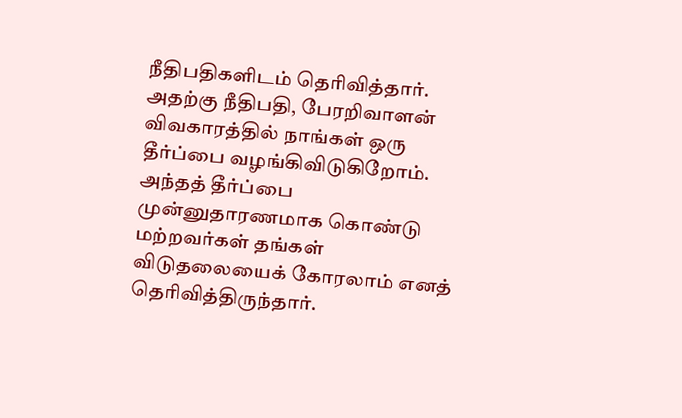நீதிபதிகளிடம் தெரிவித்தார்.
அதற்கு நீதிபதி, பேரறிவாளன் விவகாரத்தில் நாங்கள் ஒரு தீர்ப்பை வழங்கிவிடுகிறோம். அந்தத் தீர்ப்பை முன்னுதாரணமாக கொண்டு மற்றவர்கள் தங்கள் விடுதலையைக் கோரலாம் எனத் தெரிவித்திருந்தார்.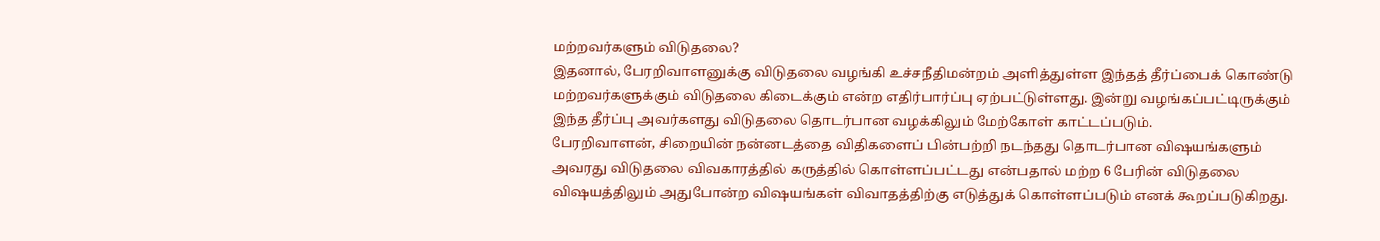மற்றவர்களும் விடுதலை?
இதனால், பேரறிவாளனுக்கு விடுதலை வழங்கி உச்சநீதிமன்றம் அளித்துள்ள இந்தத் தீர்ப்பைக் கொண்டு மற்றவர்களுக்கும் விடுதலை கிடைக்கும் என்ற எதிர்பார்ப்பு ஏற்பட்டுள்ளது. இன்று வழங்கப்பட்டிருக்கும் இந்த தீர்ப்பு அவர்களது விடுதலை தொடர்பான வழக்கிலும் மேற்கோள் காட்டப்படும்.
பேரறிவாளன், சிறையின் நன்னடத்தை விதிகளைப் பின்பற்றி நடந்தது தொடர்பான விஷயங்களும் அவரது விடுதலை விவகாரத்தில் கருத்தில் கொள்ளப்பட்டது என்பதால் மற்ற 6 பேரின் விடுதலை விஷயத்திலும் அதுபோன்ற விஷயங்கள் விவாதத்திற்கு எடுத்துக் கொள்ளப்படும் எனக் கூறப்படுகிறது.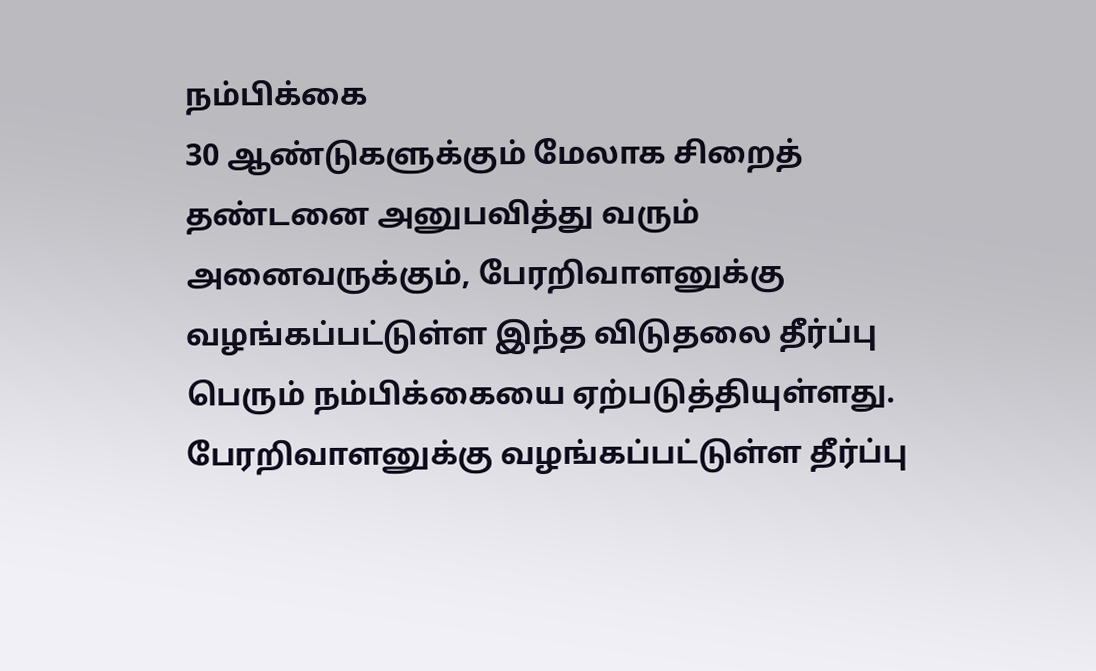நம்பிக்கை
30 ஆண்டுகளுக்கும் மேலாக சிறைத் தண்டனை அனுபவித்து வரும் அனைவருக்கும், பேரறிவாளனுக்கு வழங்கப்பட்டுள்ள இந்த விடுதலை தீர்ப்பு பெரும் நம்பிக்கையை ஏற்படுத்தியுள்ளது. பேரறிவாளனுக்கு வழங்கப்பட்டுள்ள தீர்ப்பு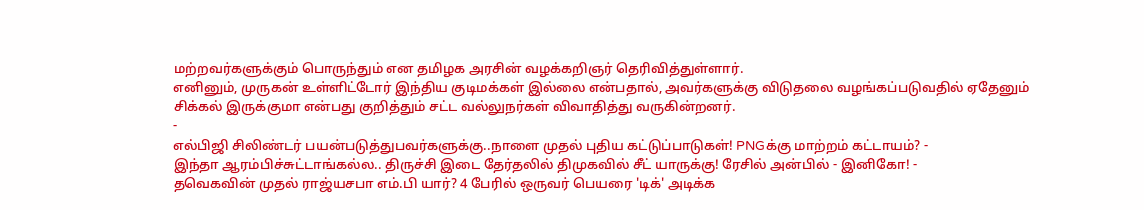மற்றவர்களுக்கும் பொருந்தும் என தமிழக அரசின் வழக்கறிஞர் தெரிவித்துள்ளார்.
எனினும், முருகன் உள்ளிட்டோர் இந்திய குடிமக்கள் இல்லை என்பதால், அவர்களுக்கு விடுதலை வழங்கப்படுவதில் ஏதேனும் சிக்கல் இருக்குமா என்பது குறித்தும் சட்ட வல்லுநர்கள் விவாதித்து வருகின்றனர்.
-
எல்பிஜி சிலிண்டர் பயன்படுத்துபவர்களுக்கு..நாளை முதல் புதிய கட்டுப்பாடுகள்! PNGக்கு மாற்றம் கட்டாயம்? -
இந்தா ஆரம்பிச்சுட்டாங்கல்ல.. திருச்சி இடை தேர்தலில் திமுகவில் சீட் யாருக்கு! ரேசில் அன்பில் - இனிகோ! -
தவெகவின் முதல் ராஜ்யசபா எம்.பி யார்? 4 பேரில் ஒருவர் பெயரை 'டிக்' அடிக்க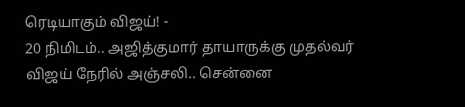ரெடியாகும் விஜய்! -
20 நிமிடம்.. அஜித்குமார் தாயாருக்கு முதல்வர் விஜய் நேரில் அஞ்சலி.. சென்னை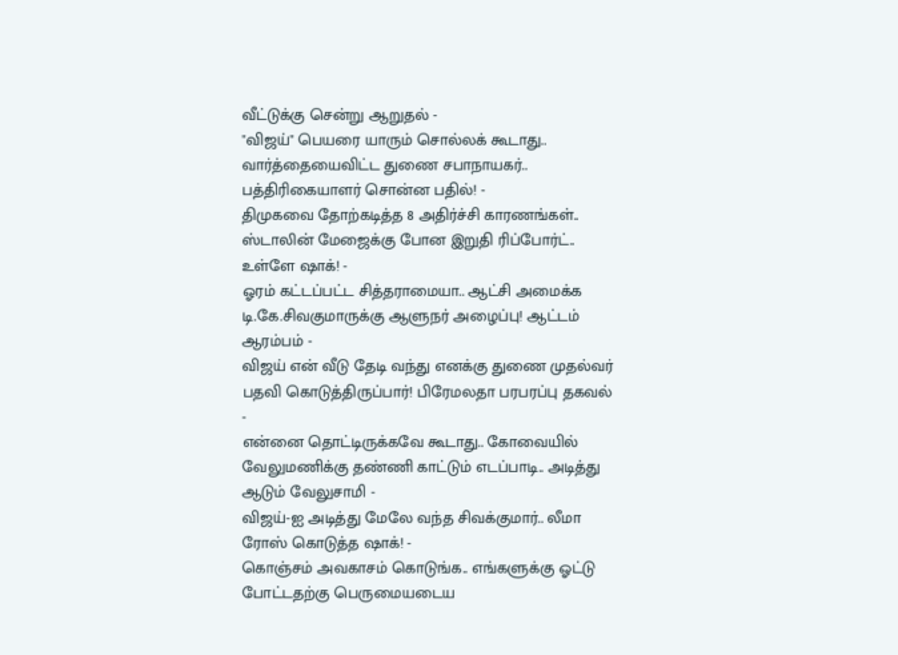வீட்டுக்கு சென்று ஆறுதல் -
"விஜய்" பெயரை யாரும் சொல்லக் கூடாது.. வார்த்தையைவிட்ட துணை சபாநாயகர்.. பத்திரிகையாளர் சொன்ன பதில்! -
திமுகவை தோற்கடித்த 8 அதிர்ச்சி காரணங்கள்.. ஸ்டாலின் மேஜைக்கு போன இறுதி ரிப்போர்ட்.. உள்ளே ஷாக்! -
ஓரம் கட்டப்பட்ட சித்தராமையா.. ஆட்சி அமைக்க டி.கே.சிவகுமாருக்கு ஆளுநர் அழைப்பு! ஆட்டம் ஆரம்பம் -
விஜய் என் வீடு தேடி வந்து எனக்கு துணை முதல்வர் பதவி கொடுத்திருப்பார்! பிரேமலதா பரபரப்பு தகவல் -
என்னை தொட்டிருக்கவே கூடாது.. கோவையில் வேலுமணிக்கு தண்ணி காட்டும் எடப்பாடி.. அடித்து ஆடும் வேலுசாமி -
விஜய்-ஐ அடித்து மேலே வந்த சிவக்குமார்.. லீமா ரோஸ் கொடுத்த ஷாக்! -
கொஞ்சம் அவகாசம் கொடுங்க.. எங்களுக்கு ஓட்டு போட்டதற்கு பெருமையடைய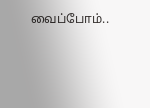வைப்போம்..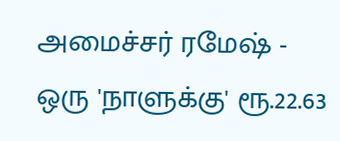அமைச்சர் ரமேஷ் -
ஒரு 'நாளுக்கு' ரூ.22.63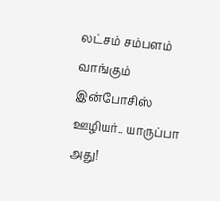லட்சம் சம்பளம் வாங்கும் இன்போசிஸ் ஊழியர்.. யாருப்பா அது!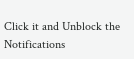Click it and Unblock the Notifications